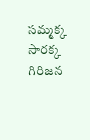సమ్మక్క సారక్క గిరిజన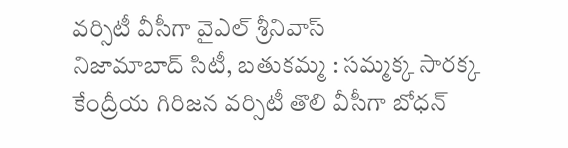వర్సిటీ వీసీగా వైఎల్ శ్రీనివాస్
నిజామాబాద్ సిటీ, బతుకమ్మ : సమ్మక్క సారక్క కేంద్రీయ గిరిజన వర్సిటీ తొలి వీసీగా బోధన్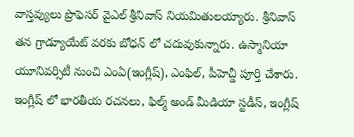వాస్తవ్యులు ప్రొఫెసర్ వైఎల్ శ్రీనివాస్ నియమితులయ్యారు. శ్రీనివాస్ తన గ్రాడ్యూయేట్ వరకు బోధన్ లో చదువుకున్నారు. ఉస్మానియా యూనివర్సిటీ నుంచి ఎంఏ(ఇంగ్లీష్), ఎంఫిల్, పీహెచ్డీ పూర్తి చేశారు. ఇంగ్లీష్ లో భారతీయ రచనలు, ఫిల్మ్ అండ్ మీడియా స్టడీస్, ఇంగ్లీష్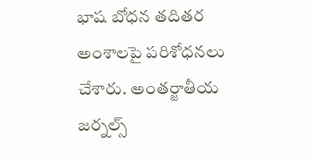భాష బోధన తదితర అంశాలపై పరిశోధనలు చేశారు. అంతర్జాతీయ జర్నల్స్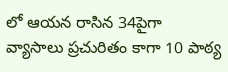లో ఆయన రాసిన 34పైగా వ్యాసాలు ప్రచురితం కాగా 10 పాఠ్య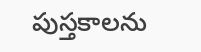పుస్తకాలను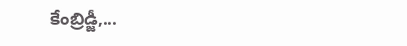కేంబ్రిడ్జీ,...